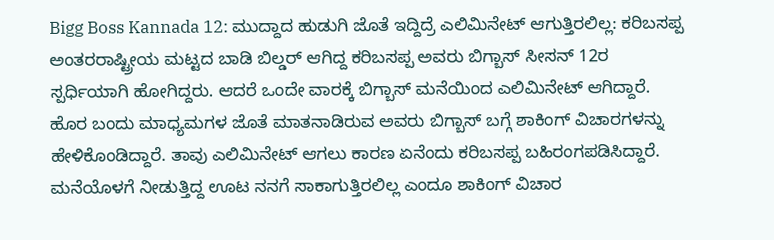Bigg Boss Kannada 12: ಮುದ್ದಾದ ಹುಡುಗಿ ಜೊತೆ ಇದ್ದಿದ್ರೆ ಎಲಿಮಿನೇಟ್ ಆಗುತ್ತಿರಲಿಲ್ಲ: ಕರಿಬಸಪ್ಪ
ಅಂತರರಾಷ್ಟ್ರೀಯ ಮಟ್ಟದ ಬಾಡಿ ಬಿಲ್ಡರ್ ಆಗಿದ್ದ ಕರಿಬಸಪ್ಪ ಅವರು ಬಿಗ್ಬಾಸ್ ಸೀಸನ್ 12ರ ಸ್ಪರ್ಧಿಯಾಗಿ ಹೋಗಿದ್ದರು. ಆದರೆ ಒಂದೇ ವಾರಕ್ಕೆ ಬಿಗ್ಬಾಸ್ ಮನೆಯಿಂದ ಎಲಿಮಿನೇಟ್ ಆಗಿದ್ದಾರೆ. ಹೊರ ಬಂದು ಮಾಧ್ಯಮಗಳ ಜೊತೆ ಮಾತನಾಡಿರುವ ಅವರು ಬಿಗ್ಬಾಸ್ ಬಗ್ಗೆ ಶಾಕಿಂಗ್ ವಿಚಾರಗಳನ್ನು ಹೇಳಿಕೊಂಡಿದ್ದಾರೆ. ತಾವು ಎಲಿಮಿನೇಟ್ ಆಗಲು ಕಾರಣ ಏನೆಂದು ಕರಿಬಸಪ್ಪ ಬಹಿರಂಗಪಡಿಸಿದ್ದಾರೆ. ಮನೆಯೊಳಗೆ ನೀಡುತ್ತಿದ್ದ ಊಟ ನನಗೆ ಸಾಕಾಗುತ್ತಿರಲಿಲ್ಲ ಎಂದೂ ಶಾಕಿಂಗ್ ವಿಚಾರ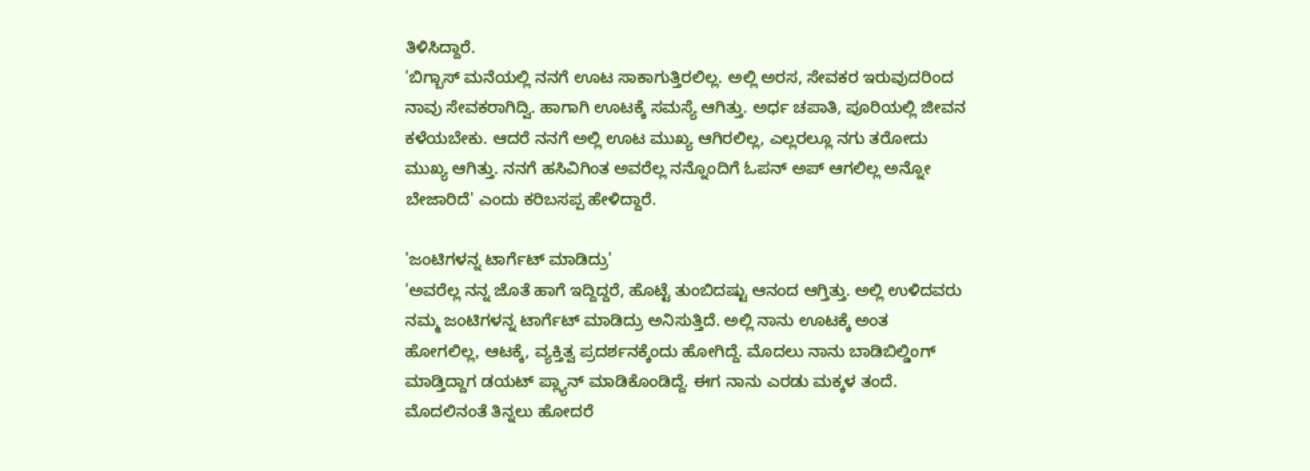ತಿಳಿಸಿದ್ದಾರೆ.
'ಬಿಗ್ಬಾಸ್ ಮನೆಯಲ್ಲಿ ನನಗೆ ಊಟ ಸಾಕಾಗುತ್ತಿರಲಿಲ್ಲ. ಅಲ್ಲಿ ಅರಸ, ಸೇವಕರ ಇರುವುದರಿಂದ ನಾವು ಸೇವಕರಾಗಿದ್ವಿ. ಹಾಗಾಗಿ ಊಟಕ್ಕೆ ಸಮಸ್ಯೆ ಆಗಿತ್ತು. ಅರ್ಧ ಚಪಾತಿ, ಪೂರಿಯಲ್ಲಿ ಜೀವನ ಕಳೆಯಬೇಕು. ಆದರೆ ನನಗೆ ಅಲ್ಲಿ ಊಟ ಮುಖ್ಯ ಆಗಿರಲಿಲ್ಲ, ಎಲ್ಲರಲ್ಲೂ ನಗು ತರೋದು ಮುಖ್ಯ ಆಗಿತ್ತು. ನನಗೆ ಹಸಿವಿಗಿಂತ ಅವರೆಲ್ಲ ನನ್ನೊಂದಿಗೆ ಓಪನ್ ಅಪ್ ಆಗಲಿಲ್ಲ ಅನ್ನೋ ಬೇಜಾರಿದೆ' ಎಂದು ಕರಿಬಸಪ್ಪ ಹೇಳಿದ್ದಾರೆ.

'ಜಂಟಿಗಳನ್ನ ಟಾರ್ಗೆಟ್ ಮಾಡಿದ್ರು'
'ಅವರೆಲ್ಲ ನನ್ನ ಜೊತೆ ಹಾಗೆ ಇದ್ದಿದ್ದರೆ, ಹೊಟ್ಟೆ ತುಂಬಿದಷ್ಟು ಆನಂದ ಆಗ್ತಿತ್ತು. ಅಲ್ಲಿ ಉಳಿದವರು ನಮ್ಮ ಜಂಟಿಗಳನ್ನ ಟಾರ್ಗೆಟ್ ಮಾಡಿದ್ರು ಅನಿಸುತ್ತಿದೆ. ಅಲ್ಲಿ ನಾನು ಊಟಕ್ಕೆ ಅಂತ ಹೋಗಲಿಲ್ಲ, ಆಟಕ್ಕೆ, ವ್ಯಕ್ತಿತ್ವ ಪ್ರದರ್ಶನಕ್ಕೆಂದು ಹೋಗಿದ್ದೆ. ಮೊದಲು ನಾನು ಬಾಡಿಬಿಲ್ಡಿಂಗ್ ಮಾಡ್ತಿದ್ದಾಗ ಡಯಟ್ ಪ್ಲ್ಯಾನ್ ಮಾಡಿಕೊಂಡಿದ್ದೆ. ಈಗ ನಾನು ಎರಡು ಮಕ್ಕಳ ತಂದೆ. ಮೊದಲಿನಂತೆ ತಿನ್ನಲು ಹೋದರೆ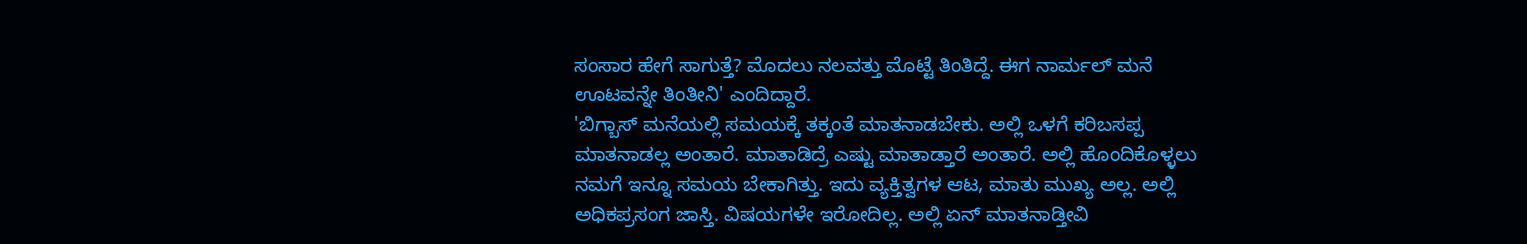ಸಂಸಾರ ಹೇಗೆ ಸಾಗುತ್ತೆ? ಮೊದಲು ನಲವತ್ತು ಮೊಟ್ಟೆ ತಿಂತಿದ್ದೆ. ಈಗ ನಾರ್ಮಲ್ ಮನೆ ಊಟವನ್ನೇ ತಿಂತೀನಿ' ಎಂದಿದ್ದಾರೆ.
'ಬಿಗ್ಬಾಸ್ ಮನೆಯಲ್ಲಿ ಸಮಯಕ್ಕೆ ತಕ್ಕಂತೆ ಮಾತನಾಡಬೇಕು. ಅಲ್ಲಿ ಒಳಗೆ ಕರಿಬಸಪ್ಪ ಮಾತನಾಡಲ್ಲ ಅಂತಾರೆ. ಮಾತಾಡಿದ್ರೆ ಎಷ್ಟು ಮಾತಾಡ್ತಾರೆ ಅಂತಾರೆ. ಅಲ್ಲಿ ಹೊಂದಿಕೊಳ್ಳಲು ನಮಗೆ ಇನ್ನೂ ಸಮಯ ಬೇಕಾಗಿತ್ತು. ಇದು ವ್ಯಕ್ತಿತ್ವಗಳ ಆಟ, ಮಾತು ಮುಖ್ಯ ಅಲ್ಲ. ಅಲ್ಲಿ ಅಧಿಕಪ್ರಸಂಗ ಜಾಸ್ತಿ. ವಿಷಯಗಳೇ ಇರೋದಿಲ್ಲ. ಅಲ್ಲಿ ಏನ್ ಮಾತನಾಡ್ತೀವಿ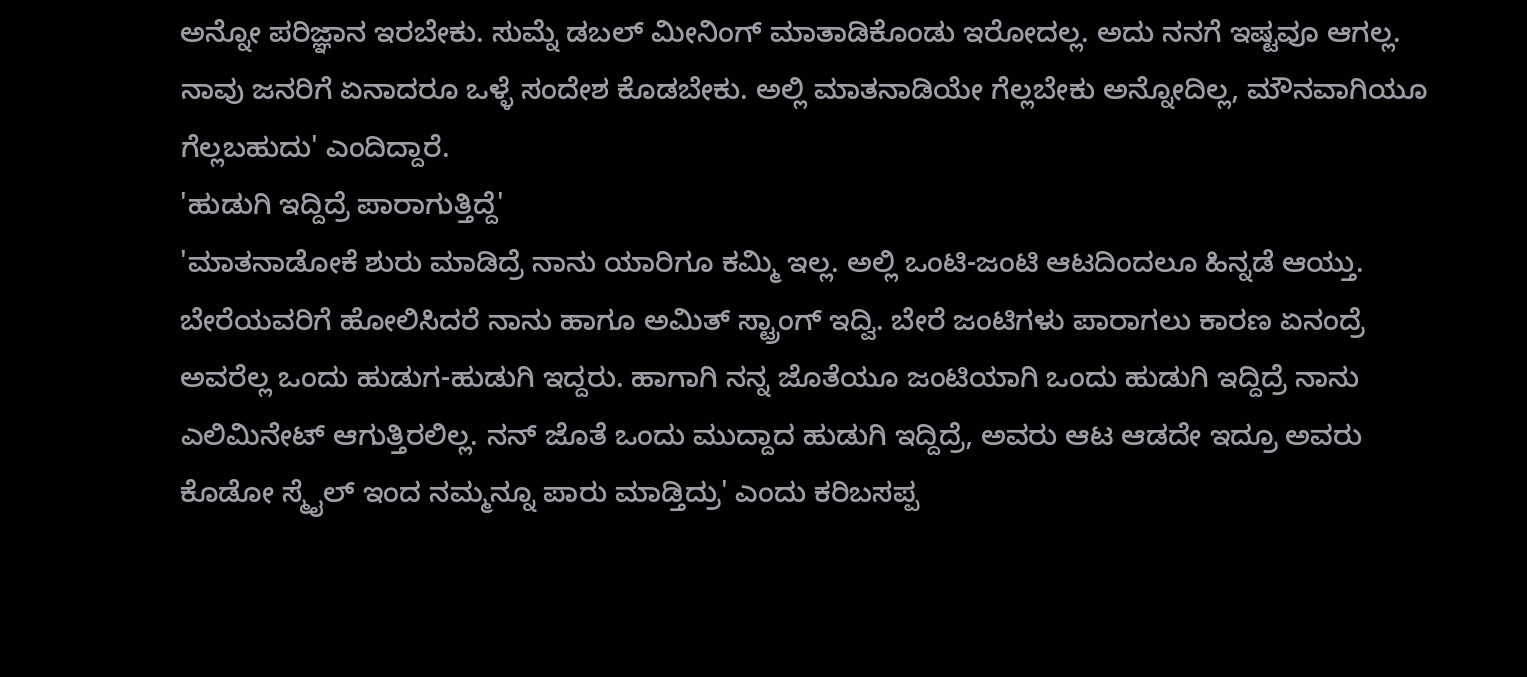ಅನ್ನೋ ಪರಿಜ್ಞಾನ ಇರಬೇಕು. ಸುಮ್ನೆ ಡಬಲ್ ಮೀನಿಂಗ್ ಮಾತಾಡಿಕೊಂಡು ಇರೋದಲ್ಲ. ಅದು ನನಗೆ ಇಷ್ಟವೂ ಆಗಲ್ಲ. ನಾವು ಜನರಿಗೆ ಏನಾದರೂ ಒಳ್ಳೆ ಸಂದೇಶ ಕೊಡಬೇಕು. ಅಲ್ಲಿ ಮಾತನಾಡಿಯೇ ಗೆಲ್ಲಬೇಕು ಅನ್ನೋದಿಲ್ಲ, ಮೌನವಾಗಿಯೂ ಗೆಲ್ಲಬಹುದು' ಎಂದಿದ್ದಾರೆ.
'ಹುಡುಗಿ ಇದ್ದಿದ್ರೆ ಪಾರಾಗುತ್ತಿದ್ದೆ'
'ಮಾತನಾಡೋಕೆ ಶುರು ಮಾಡಿದ್ರೆ ನಾನು ಯಾರಿಗೂ ಕಮ್ಮಿ ಇಲ್ಲ. ಅಲ್ಲಿ ಒಂಟಿ-ಜಂಟಿ ಆಟದಿಂದಲೂ ಹಿನ್ನಡೆ ಆಯ್ತು. ಬೇರೆಯವರಿಗೆ ಹೋಲಿಸಿದರೆ ನಾನು ಹಾಗೂ ಅಮಿತ್ ಸ್ಟ್ರಾಂಗ್ ಇದ್ವಿ. ಬೇರೆ ಜಂಟಿಗಳು ಪಾರಾಗಲು ಕಾರಣ ಏನಂದ್ರೆ ಅವರೆಲ್ಲ ಒಂದು ಹುಡುಗ-ಹುಡುಗಿ ಇದ್ದರು. ಹಾಗಾಗಿ ನನ್ನ ಜೊತೆಯೂ ಜಂಟಿಯಾಗಿ ಒಂದು ಹುಡುಗಿ ಇದ್ದಿದ್ರೆ ನಾನು ಎಲಿಮಿನೇಟ್ ಆಗುತ್ತಿರಲಿಲ್ಲ. ನನ್ ಜೊತೆ ಒಂದು ಮುದ್ದಾದ ಹುಡುಗಿ ಇದ್ದಿದ್ರೆ, ಅವರು ಆಟ ಆಡದೇ ಇದ್ರೂ ಅವರು ಕೊಡೋ ಸ್ಮೈಲ್ ಇಂದ ನಮ್ಮನ್ನೂ ಪಾರು ಮಾಡ್ತಿದ್ರು' ಎಂದು ಕರಿಬಸಪ್ಪ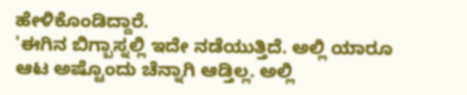ಹೇಳಿಕೊಂಡಿದ್ದಾರೆ.
'ಈಗಿನ ಬಿಗ್ಬಾಸ್ನಲ್ಲಿ ಇದೇ ನಡೆಯುತ್ತಿದೆ. ಅಲ್ಲಿ ಯಾರೂ ಆಟ ಅಷ್ಟೊಂದು ಚೆನ್ನಾಗಿ ಆಡ್ತಿಲ್ಲ. ಅಲ್ಲಿ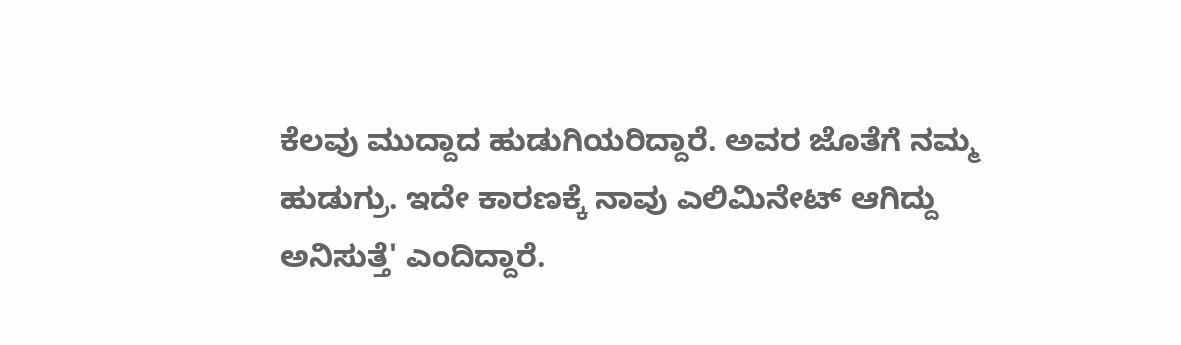ಕೆಲವು ಮುದ್ದಾದ ಹುಡುಗಿಯರಿದ್ದಾರೆ. ಅವರ ಜೊತೆಗೆ ನಮ್ಮ ಹುಡುಗ್ರು. ಇದೇ ಕಾರಣಕ್ಕೆ ನಾವು ಎಲಿಮಿನೇಟ್ ಆಗಿದ್ದು ಅನಿಸುತ್ತೆ' ಎಂದಿದ್ದಾರೆ.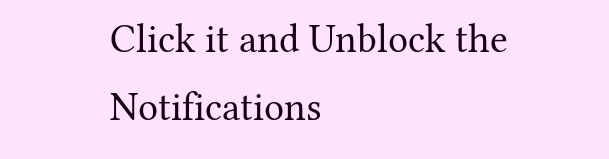Click it and Unblock the Notifications